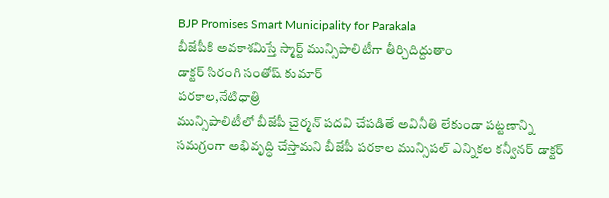BJP Promises Smart Municipality for Parakala
బీజేపీకి అవకాశమిస్తే స్మార్ట్ మున్సిపాలిటీగా తీర్చిదిద్దుతాం
డాక్టర్ సిరంగి సంతోష్ కుమార్
పరకాల,నేటిధాత్రి
మున్సిపాలిటీలో బీజేపీ చైర్మన్ పదవి చేపడితే అవినీతి లేకుండా పట్టణాన్ని సమగ్రంగా అభివృద్ధి చేస్తామని బీజేపీ పరకాల మున్సిపల్ ఎన్నికల కన్వీనర్ డాక్టర్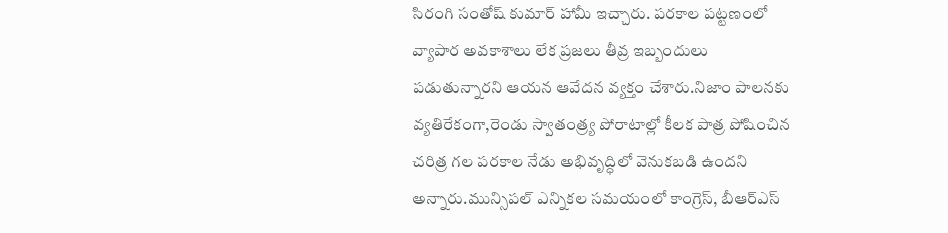సిరంగి సంతోష్ కుమార్ హామీ ఇచ్చారు. పరకాల పట్టణంలో వ్యాపార అవకాశాలు లేక ప్రజలు తీవ్ర ఇబ్బందులు పడుతున్నారని ఆయన ఆవేదన వ్యక్తం చేశారు.నిజాం పాలనకు వ్యతిరేకంగా,రెండు స్వాతంత్ర్య పోరాటాల్లో కీలక పాత్ర పోషించిన చరిత్ర గల పరకాల నేడు అభివృద్ధిలో వెనుకబడి ఉందని అన్నారు.మున్సిపల్ ఎన్నికల సమయంలో కాంగ్రెస్, బీఆర్ఎస్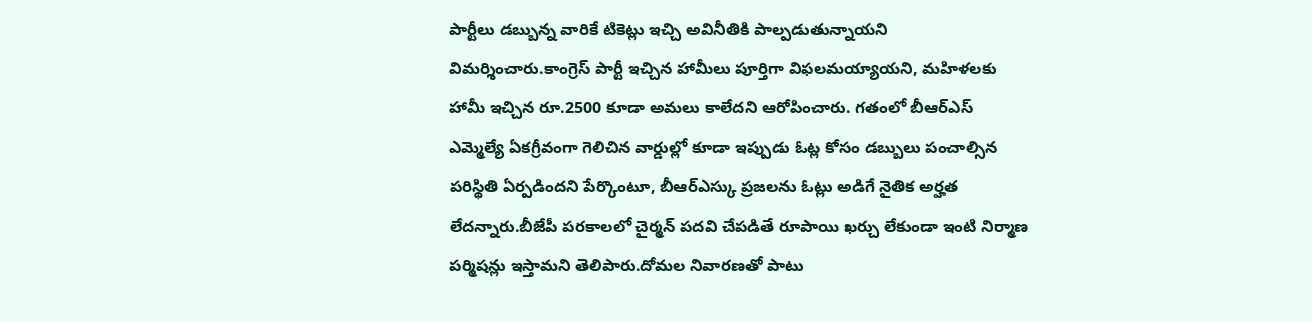పార్టీలు డబ్బున్న వారికే టికెట్లు ఇచ్చి అవినీతికి పాల్పడుతున్నాయని విమర్శించారు.కాంగ్రెస్ పార్టీ ఇచ్చిన హామీలు పూర్తిగా విఫలమయ్యాయని, మహిళలకు హామీ ఇచ్చిన రూ.2500 కూడా అమలు కాలేదని ఆరోపించారు. గతంలో బీఆర్ఎస్ ఎమ్మెల్యే ఏకగ్రీవంగా గెలిచిన వార్డుల్లో కూడా ఇప్పుడు ఓట్ల కోసం డబ్బులు పంచాల్సిన పరిస్థితి ఏర్పడిందని పేర్కొంటూ, బీఆర్ఎస్కు ప్రజలను ఓట్లు అడిగే నైతిక అర్హత లేదన్నారు.బీజేపీ పరకాలలో చైర్మన్ పదవి చేపడితే రూపాయి ఖర్చు లేకుండా ఇంటి నిర్మాణ పర్మిషన్లు ఇస్తామని తెలిపారు.దోమల నివారణతో పాటు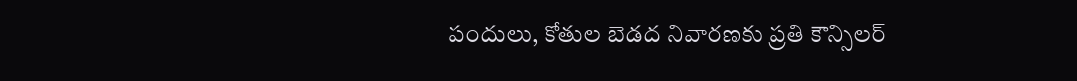పందులు, కోతుల బెడద నివారణకు ప్రతి కౌన్సిలర్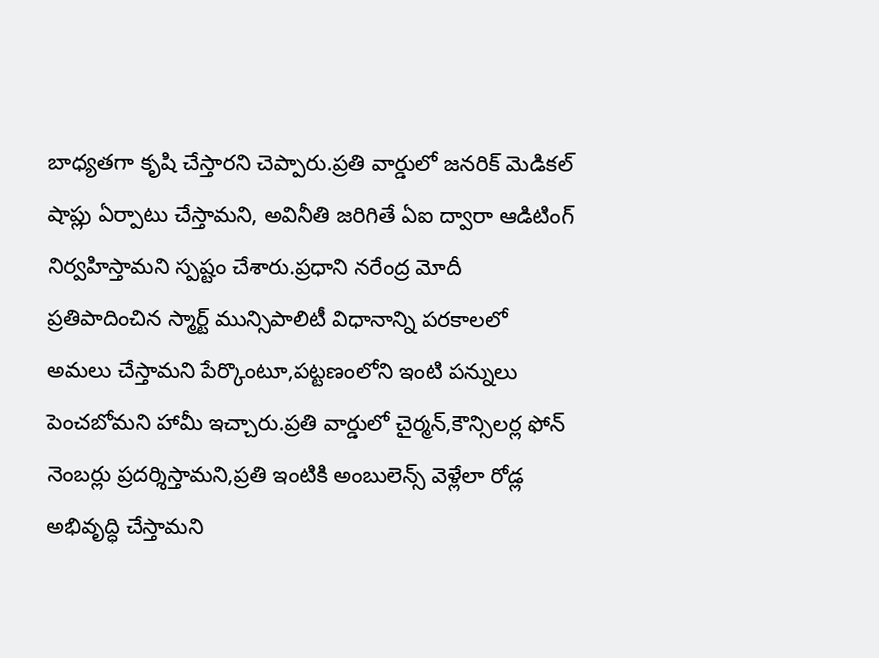బాధ్యతగా కృషి చేస్తారని చెప్పారు.ప్రతి వార్డులో జనరిక్ మెడికల్ షాప్లు ఏర్పాటు చేస్తామని, అవినీతి జరిగితే ఏఐ ద్వారా ఆడిటింగ్ నిర్వహిస్తామని స్పష్టం చేశారు.ప్రధాని నరేంద్ర మోదీ ప్రతిపాదించిన స్మార్ట్ మున్సిపాలిటీ విధానాన్ని పరకాలలో అమలు చేస్తామని పేర్కొంటూ,పట్టణంలోని ఇంటి పన్నులు పెంచబోమని హామీ ఇచ్చారు.ప్రతి వార్డులో చైర్మన్,కౌన్సిలర్ల ఫోన్ నెంబర్లు ప్రదర్శిస్తామని,ప్రతి ఇంటికి అంబులెన్స్ వెళ్లేలా రోడ్ల అభివృద్ధి చేస్తామని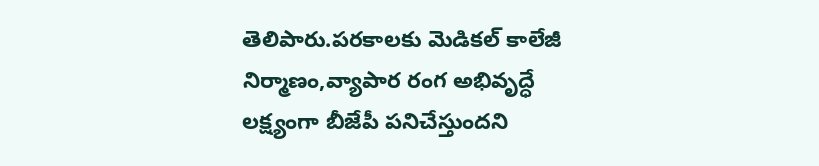తెలిపారు.పరకాలకు మెడికల్ కాలేజీ నిర్మాణం,వ్యాపార రంగ అభివృద్ధే లక్ష్యంగా బీజేపీ పనిచేస్తుందని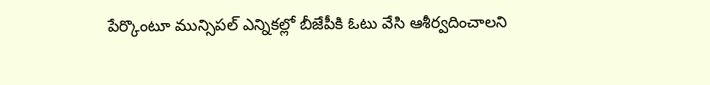పేర్కొంటూ మున్సిపల్ ఎన్నికల్లో బీజేపీకి ఓటు వేసి ఆశీర్వదించాలని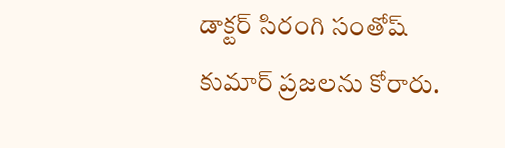డాక్టర్ సిరంగి సంతోష్ కుమార్ ప్రజలను కోరారు.